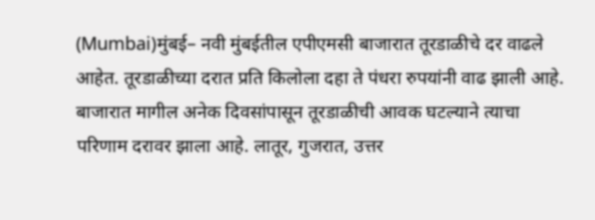(Mumbai)मुंबई– नवी मुंबईतील एपीएमसी बाजारात तूरडाळीचे दर वाढले आहेत. तूरडाळीच्या दरात प्रति किलोला दहा ते पंधरा रुपयांनी वाढ झाली आहे. बाजारात मागील अनेक दिवसांपासून तूरडाळीची आवक घटल्याने त्याचा परिणाम दरावर झाला आहे. लातूर, गुजरात, उत्तर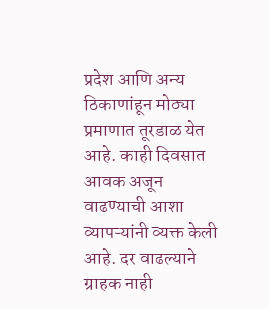प्रदेश आणि अन्य ठिकाणांहून मोठ्या प्रमाणात तूरडाळ येत आहे. काही दिवसात आवक अजून वाढण्याची आशा व्यापऱ्यांनी व्यक्त केली आहे. दर वाढल्याने ग्राहक नाही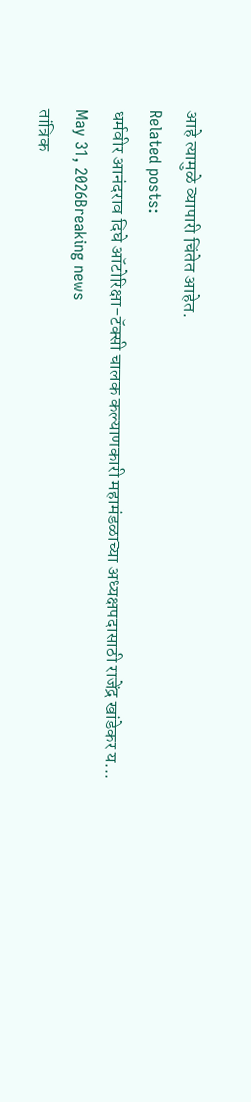आहे त्यामुळे व्यापारी चिंतेत आहेत.
Related posts:
धर्मवीर आनंदराव दिघे ऑटोरिक्षा-टॅक्सी चालक कल्याणकारी महामंडळाच्या अध्यक्षपदासाठी राजेंद्र खांडेकर य...
May 31, 2026Breaking news
तांत्रिक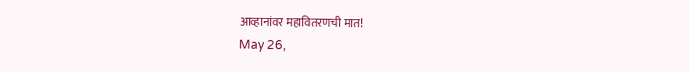आव्हानांवर महावितरणची मात!
May 26,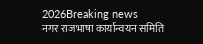2026Breaking news
नगर राजभाषा कार्यान्वयन समिति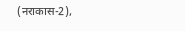(नराकास-2),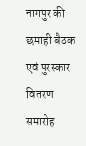नागपुर की छमाही बैठक एवं पुरस्कार वितरण समारोह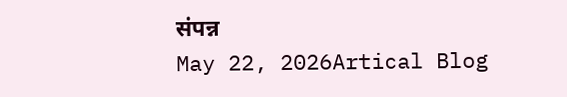संपन्न
May 22, 2026Artical Blog